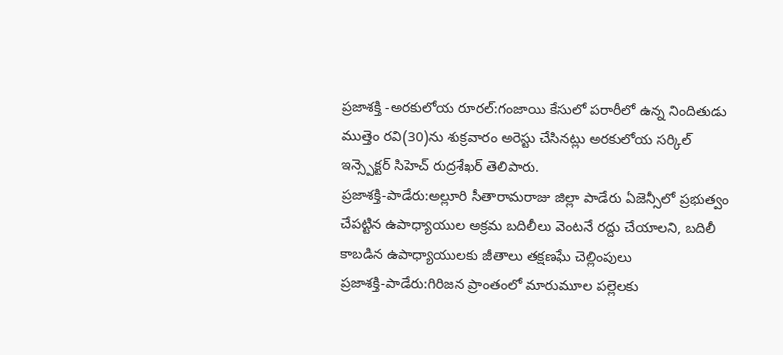ప్రజాశక్తి -అరకులోయ రూరల్:గంజాయి కేసులో పరారీలో ఉన్న నిందితుడు ముత్తెం రవి(30)ను శుక్రవారం అరెస్టు చేసినట్లు అరకులోయ సర్కిల్ ఇన్స్పెక్టర్ సిహెచ్ రుద్రశేఖర్ తెలిపారు.
ప్రజాశక్తి-పాడేరు:అల్లూరి సీతారామరాజు జిల్లా పాడేరు ఏజెన్సీలో ప్రభుత్వం చేపట్టిన ఉపాధ్యాయుల అక్రమ బదిలీలు వెంటనే రద్దు చేయాలని, బదిలీ కాబడిన ఉపాధ్యాయులకు జీతాలు తక్షణఘే చెల్లింపులు
ప్రజాశక్తి-పాడేరు:గిరిజన ప్రాంతంలో మారుమూల పల్లెలకు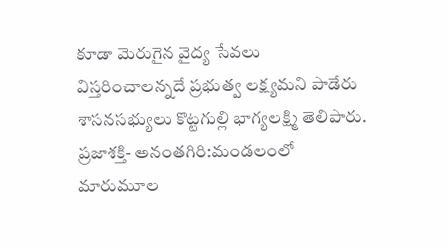కూడా మెరుగైన వైద్య సేవలు విస్తరించాలన్నదే ప్రభుత్వ లక్ష్యమని పాడేరు శాసనసభ్యులు కొట్టగుల్లి భాగ్యలక్ష్మి తెలిపారు.
ప్రజాశక్తి- అనంతగిరి:మండలంలో మారుమూల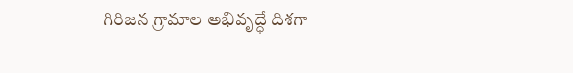గిరిజన గ్రామాల అభివృద్ధే దిశగా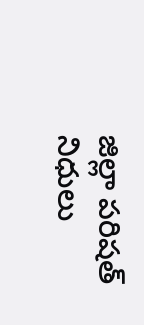జిల్లా పరిషత్ నిధులు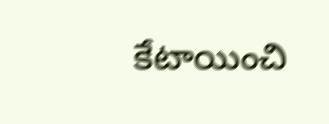కేటాయించి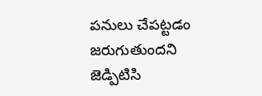పనులు చేపట్టడం జరుగుతుందని జెడ్పిటిసి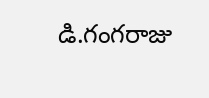డి.గంగరాజు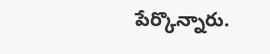పేర్కొన్నారు.